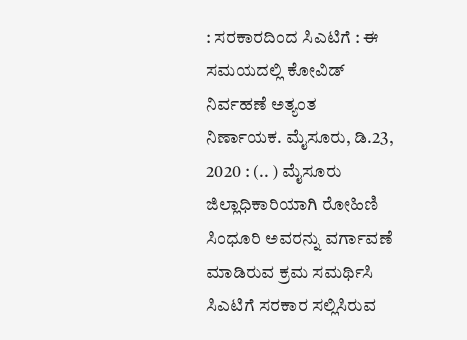: ಸರಕಾರದಿಂದ ಸಿಎಟಿಗೆ : ಈ ಸಮಯದಲ್ಲಿ ಕೋವಿಡ್ ನಿರ್ವಹಣೆ ಅತ್ಯಂತ ನಿರ್ಣಾಯಕ. ಮೈಸೂರು, ಡಿ.23, 2020 : (.. ) ಮೈಸೂರು ಜಿಲ್ಲಾಧಿಕಾರಿಯಾಗಿ ರೋಹಿಣಿ ಸಿಂಧೂರಿ ಅವರನ್ನು ವರ್ಗಾವಣೆ ಮಾಡಿರುವ ಕ್ರಮ ಸಮರ್ಥಿಸಿ ಸಿಎಟಿಗೆ ಸರಕಾರ ಸಲ್ಲಿಸಿರುವ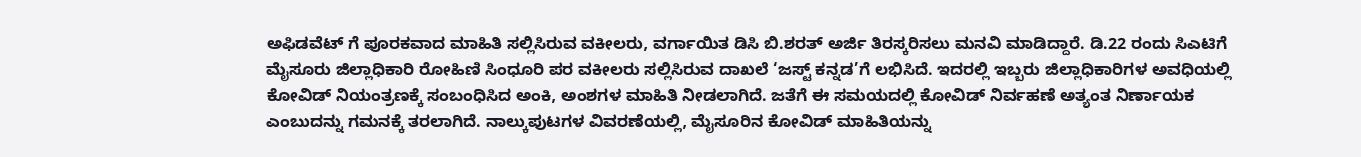ಅಫಿಡವೆಟ್ ಗೆ ಪೂರಕವಾದ ಮಾಹಿತಿ ಸಲ್ಲಿಸಿರುವ ವಕೀಲರು, ವರ್ಗಾಯಿತ ಡಿಸಿ ಬಿ.ಶರತ್ ಅರ್ಜಿ ತಿರಸ್ಕರಿಸಲು ಮನವಿ ಮಾಡಿದ್ದಾರೆ. ಡಿ.22 ರಂದು ಸಿಎಟಿಗೆ ಮೈಸೂರು ಜಿಲ್ಲಾಧಿಕಾರಿ ರೋಹಿಣಿ ಸಿಂಧೂರಿ ಪರ ವಕೀಲರು ಸಲ್ಲಿಸಿರುವ ದಾಖಲೆ ‘ಜಸ್ಟ್ ಕನ್ನಡ’ಗೆ ಲಭಿಸಿದೆ. ಇದರಲ್ಲಿ ಇಬ್ಬರು ಜಿಲ್ಲಾಧಿಕಾರಿಗಳ ಅವಧಿಯಲ್ಲಿ ಕೋವಿಡ್ ನಿಯಂತ್ರಣಕ್ಕೆ ಸಂಬಂಧಿಸಿದ ಅಂಕಿ, ಅಂಶಗಳ ಮಾಹಿತಿ ನೀಡಲಾಗಿದೆ. ಜತೆಗೆ ಈ ಸಮಯದಲ್ಲಿ ಕೋವಿಡ್ ನಿರ್ವಹಣೆ ಅತ್ಯಂತ ನಿರ್ಣಾಯಕ ಎಂಬುದನ್ನು ಗಮನಕ್ಕೆ ತರಲಾಗಿದೆ. ನಾಲ್ಕುಪುಟಗಳ ವಿವರಣೆಯಲ್ಲಿ, ಮೈಸೂರಿನ ಕೋವಿಡ್ ಮಾಹಿತಿಯನ್ನು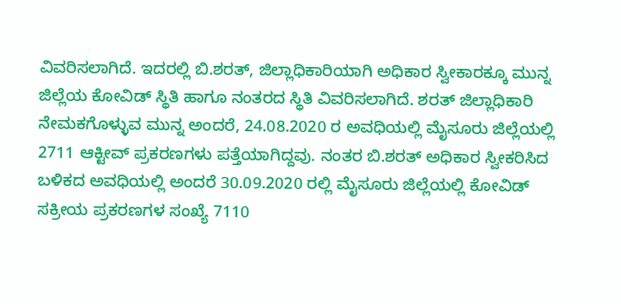ವಿವರಿಸಲಾಗಿದೆ. ಇದರಲ್ಲಿ ಬಿ.ಶರತ್, ಜಿಲ್ಲಾಧಿಕಾರಿಯಾಗಿ ಅಧಿಕಾರ ಸ್ವೀಕಾರಕ್ಕೂ ಮುನ್ನ ಜಿಲ್ಲೆಯ ಕೋವಿಡ್ ಸ್ಥಿತಿ ಹಾಗೂ ನಂತರದ ಸ್ಥಿತಿ ವಿವರಿಸಲಾಗಿದೆ. ಶರತ್ ಜಿಲ್ಲಾಧಿಕಾರಿ ನೇಮಕಗೊಳ್ಳುವ ಮುನ್ನ ಅಂದರೆ, 24.08.2020 ರ ಅವಧಿಯಲ್ಲಿ ಮೈಸೂರು ಜಿಲ್ಲೆಯಲ್ಲಿ 2711 ಆಕ್ಟೀವ್ ಪ್ರಕರಣಗಳು ಪತ್ತೆಯಾಗಿದ್ದವು. ನಂತರ ಬಿ.ಶರತ್ ಅಧಿಕಾರ ಸ್ವೀಕರಿಸಿದ ಬಳಿಕದ ಅವಧಿಯಲ್ಲಿ ಅಂದರೆ 30.09.2020 ರಲ್ಲಿ ಮೈಸೂರು ಜಿಲ್ಲೆಯಲ್ಲಿ ಕೋವಿಡ್ ಸಕ್ರೀಯ ಪ್ರಕರಣಗಳ ಸಂಖ್ಯೆ 7110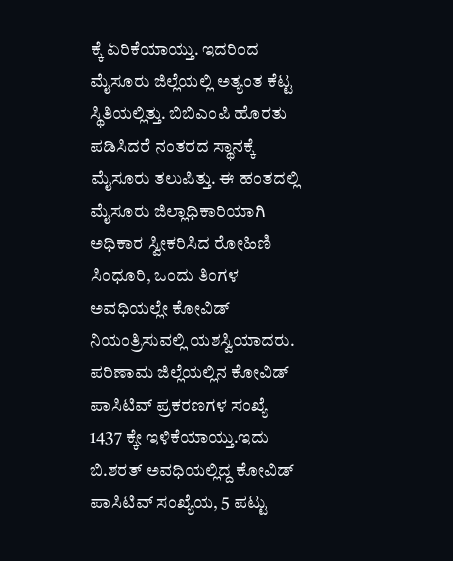ಕ್ಕೆ ಏರಿಕೆಯಾಯ್ತು. ಇದರಿಂದ ಮೈಸೂರು ಜಿಲ್ಲೆಯಲ್ಲಿ ಅತ್ಯಂತ ಕೆಟ್ಟ ಸ್ಥಿತಿಯಲ್ಲಿತ್ತು. ಬಿಬಿಎಂಪಿ ಹೊರತು ಪಡಿಸಿದರೆ ನಂತರದ ಸ್ಥಾನಕ್ಕೆ ಮೈಸೂರು ತಲುಪಿತ್ತು. ಈ ಹಂತದಲ್ಲಿ ಮೈಸೂರು ಜಿಲ್ಲಾಧಿಕಾರಿಯಾಗಿ ಅಧಿಕಾರ ಸ್ವೀಕರಿಸಿದ ರೋಹಿಣಿ ಸಿಂಧೂರಿ, ಒಂದು ತಿಂಗಳ ಅವಧಿಯಲ್ಲೇ ಕೋವಿಡ್ ನಿಯಂತ್ರಿಸುವಲ್ಲಿ ಯಶಸ್ವಿಯಾದರು. ಪರಿಣಾಮ ಜಿಲ್ಲೆಯಲ್ಲಿನ ಕೋವಿಡ್ ಪಾಸಿಟಿವ್ ಪ್ರಕರಣಗಳ ಸಂಖ್ಯೆ 1437 ಕ್ಕೇ ಇಳಿಕೆಯಾಯ್ತು.ಇದು ಬಿ.ಶರತ್ ಅವಧಿಯಲ್ಲಿದ್ದ ಕೋವಿಡ್ ಪಾಸಿಟಿವ್ ಸಂಖ್ಯೆಯ, 5 ಪಟ್ಟು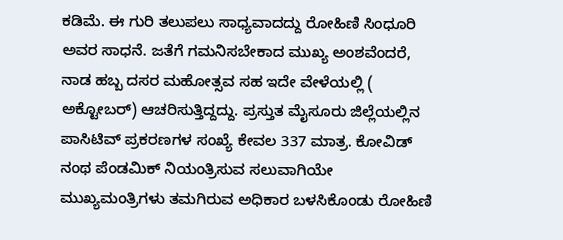ಕಡಿಮೆ. ಈ ಗುರಿ ತಲುಪಲು ಸಾಧ್ಯವಾದದ್ದು ರೋಹಿಣಿ ಸಿಂಧೂರಿ ಅವರ ಸಾಧನೆ. ಜತೆಗೆ ಗಮನಿಸಬೇಕಾದ ಮುಖ್ಯ ಅಂಶವೆಂದರೆ, ನಾಡ ಹಬ್ಬ ದಸರ ಮಹೋತ್ಸವ ಸಹ ಇದೇ ವೇಳೆಯಲ್ಲಿ ( ಅಕ್ಟೋಬರ್) ಆಚರಿಸುತ್ತಿದ್ದದ್ದು. ಪ್ರಸ್ತುತ ಮೈಸೂರು ಜಿಲ್ಲೆಯಲ್ಲಿನ ಪಾಸಿಟಿವ್ ಪ್ರಕರಣಗಳ ಸಂಖ್ಯೆ ಕೇವಲ 337 ಮಾತ್ರ. ಕೋವಿಡ್ ನಂಥ ಪೆಂಡಮಿಕ್ ನಿಯಂತ್ರಿಸುವ ಸಲುವಾಗಿಯೇ ಮುಖ್ಯಮಂತ್ರಿಗಳು ತಮಗಿರುವ ಅಧಿಕಾರ ಬಳಸಿಕೊಂಡು ರೋಹಿಣಿ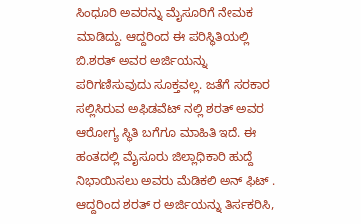ಸಿಂಧೂರಿ ಅವರನ್ನು ಮೈಸೂರಿಗೆ ನೇಮಕ ಮಾಡಿದ್ದು. ಆದ್ದರಿಂದ ಈ ಪರಿಸ್ಥಿತಿಯಲ್ಲಿ ಬಿ.ಶರತ್ ಅವರ ಅರ್ಜಿಯನ್ನು ಪರಿಗಣಿಸುವುದು ಸೂಕ್ತವಲ್ಲ. ಜತೆಗೆ ಸರಕಾರ ಸಲ್ಲಿಸಿರುವ ಅಫಿಡವೆಟ್ ನಲ್ಲಿ ಶರತ್ ಅವರ ಆರೋಗ್ಯ ಸ್ಥಿತಿ ಬಗೆಗೂ ಮಾಹಿತಿ ಇದೆ. ಈ ಹಂತದಲ್ಲಿ ಮೈಸೂರು ಜಿಲ್ಲಾಧಿಕಾರಿ ಹುದ್ದೆ ನಿಭಾಯಿಸಲು ಅವರು ಮೆಡಿಕಲಿ ಅನ್ ಫಿಟ್ . ಆದ್ದರಿಂದ ಶರತ್ ರ ಅರ್ಜಿಯನ್ನು ತಿರ್ಸಕರಿಸಿ,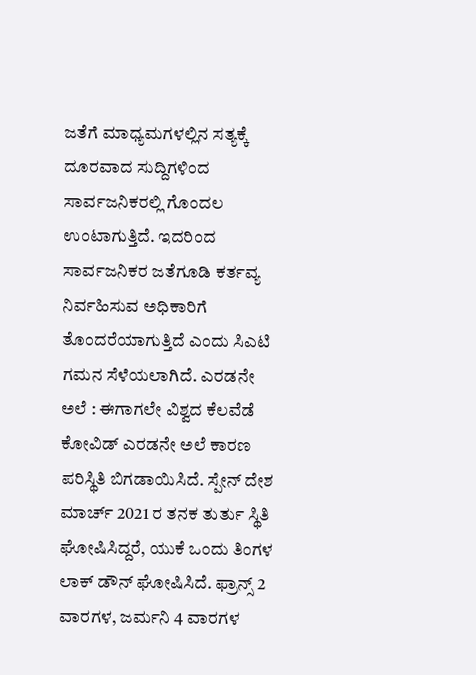ಜತೆಗೆ ಮಾಧ್ಯಮಗಳಲ್ಲಿನ ಸತ್ಯಕ್ಕೆ ದೂರವಾದ ಸುದ್ದಿಗಳಿಂದ ಸಾರ್ವಜನಿಕರಲ್ಲಿ ಗೊಂದಲ ಉಂಟಾಗುತ್ತಿದೆ. ಇದರಿಂದ ಸಾರ್ವಜನಿಕರ ಜತೆಗೂಡಿ ಕರ್ತವ್ಯ ನಿರ್ವಹಿಸುವ ಅಧಿಕಾರಿಗೆ ತೊಂದರೆಯಾಗುತ್ತಿದೆ ಎಂದು ಸಿಎಟಿ ಗಮನ ಸೆಳೆಯಲಾಗಿದೆ. ಎರಡನೇ ಅಲೆ : ಈಗಾಗಲೇ ವಿಶ್ವದ ಕೆಲವೆಡೆ ಕೋವಿಡ್ ಎರಡನೇ ಅಲೆ ಕಾರಣ ಪರಿಸ್ಥಿತಿ ಬಿಗಡಾಯಿಸಿದೆ. ಸ್ಪೇನ್ ದೇಶ ಮಾರ್ಚ್ 2021 ರ ತನಕ ತುರ್ತು ಸ್ಥಿತಿ ಘೋಷಿಸಿದ್ದರೆ, ಯುಕೆ ಒಂದು ತಿಂಗಳ ಲಾಕ್ ಡೌನ್ ಘೋಷಿಸಿದೆ. ಫ್ರಾನ್ಸ್ 2 ವಾರಗಳ, ಜರ್ಮನಿ 4 ವಾರಗಳ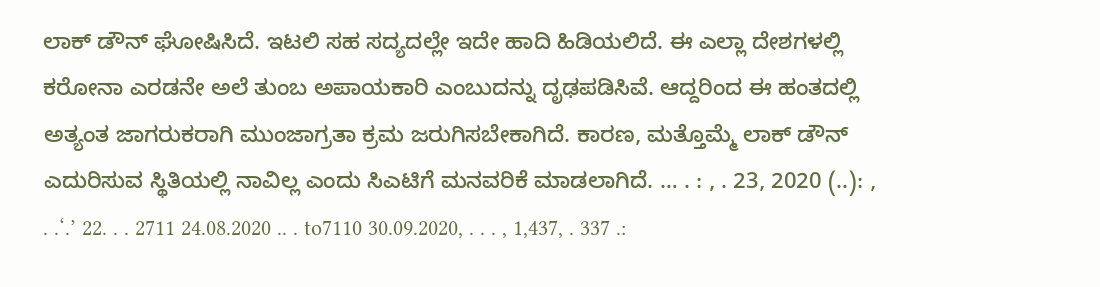ಲಾಕ್ ಡೌನ್ ಘೋಷಿಸಿದೆ. ಇಟಲಿ ಸಹ ಸದ್ಯದಲ್ಲೇ ಇದೇ ಹಾದಿ ಹಿಡಿಯಲಿದೆ. ಈ ಎಲ್ಲಾ ದೇಶಗಳಲ್ಲಿ ಕರೋನಾ ಎರಡನೇ ಅಲೆ ತುಂಬ ಅಪಾಯಕಾರಿ ಎಂಬುದನ್ನು ದೃಢಪಡಿಸಿವೆ. ಆದ್ದರಿಂದ ಈ ಹಂತದಲ್ಲಿ ಅತ್ಯಂತ ಜಾಗರುಕರಾಗಿ ಮುಂಜಾಗ್ರತಾ ಕ್ರಮ ಜರುಗಿಸಬೇಕಾಗಿದೆ. ಕಾರಣ, ಮತ್ತೊಮ್ಮೆ ಲಾಕ್ ಡೌನ್ ಎದುರಿಸುವ ಸ್ಥಿತಿಯಲ್ಲಿ ನಾವಿಲ್ಲ ಎಂದು ಸಿಎಟಿಗೆ ಮನವರಿಕೆ ಮಾಡಲಾಗಿದೆ. … . : , . 23, 2020 (..): , . .‘.’ 22. . . 2711 24.08.2020 .. . to7110 30.09.2020, . . . , 1,437, . 337 .: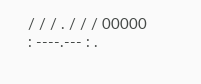/ / / . / / / 00000 : ----.--- : .